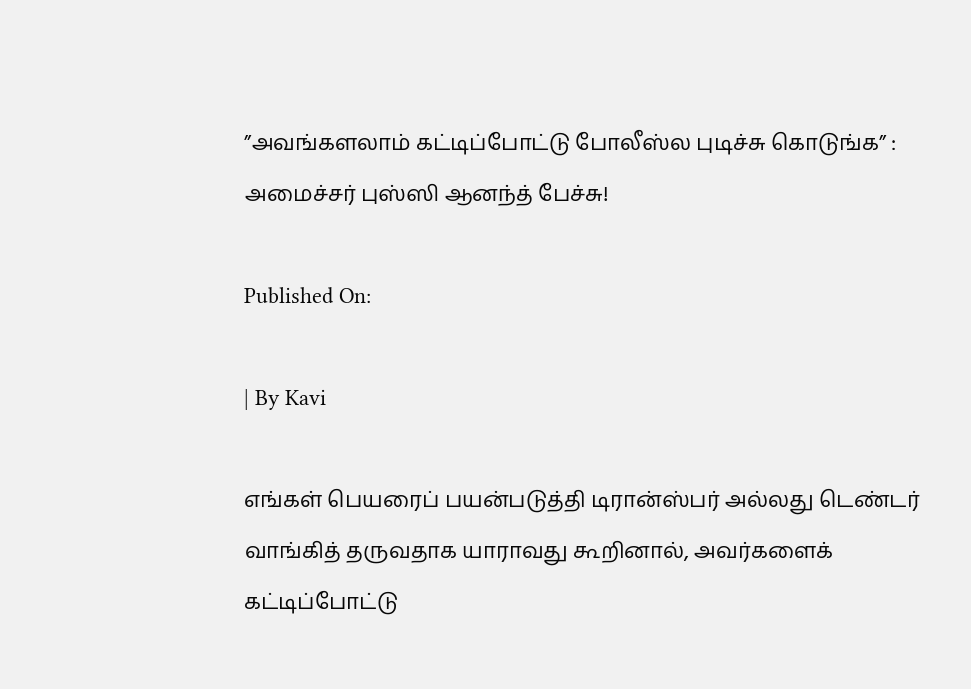”அவங்களலாம் கட்டிப்போட்டு போலீஸ்ல புடிச்சு கொடுங்க” : அமைச்சர் புஸ்ஸி ஆனந்த் பேச்சு!

Published On:

| By Kavi

எங்கள் பெயரைப் பயன்படுத்தி டிரான்ஸ்பர் அல்லது டெண்டர் வாங்கித் தருவதாக யாராவது கூறினால், அவர்களைக் கட்டிப்போட்டு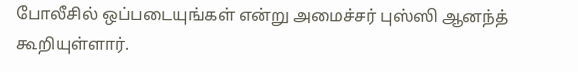போலீசில் ஒப்படையுங்கள் என்று அமைச்சர் புஸ்ஸி ஆனந்த் கூறியுள்ளார்.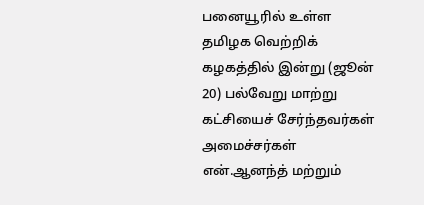பனையூரில் உள்ள தமிழக வெற்றிக் கழகத்தில் இன்று (ஜூன் 20) பல்வேறு மாற்று கட்சியைச் சேர்ந்தவர்கள் அமைச்சர்கள் என்.ஆனந்த் மற்றும்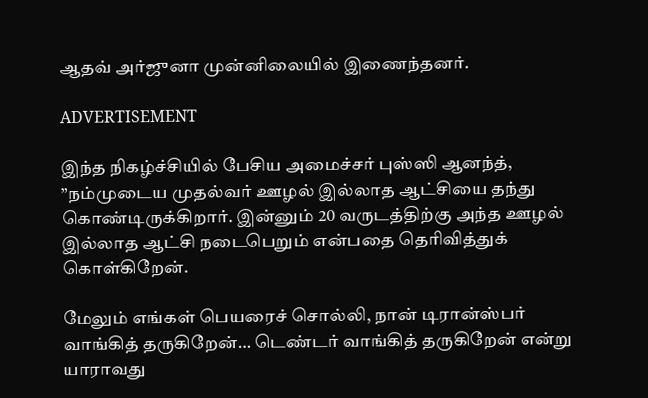ஆதவ் அர்ஜுனா முன்னிலையில் இணைந்தனர்.

ADVERTISEMENT

இந்த நிகழ்ச்சியில் பேசிய அமைச்சர் புஸ்ஸி ஆனந்த்,  ”நம்முடைய முதல்வர் ஊழல் இல்லாத ஆட்சியை தந்து கொண்டிருக்கிறார். இன்னும் 20 வருடத்திற்கு அந்த ஊழல் இல்லாத ஆட்சி நடைபெறும் என்பதை தெரிவித்துக் கொள்கிறேன்.

மேலும் எங்கள் பெயரைச் சொல்லி, நான் டிரான்ஸ்பர் வாங்கித் தருகிறேன்… டெண்டர் வாங்கித் தருகிறேன் என்று யாராவது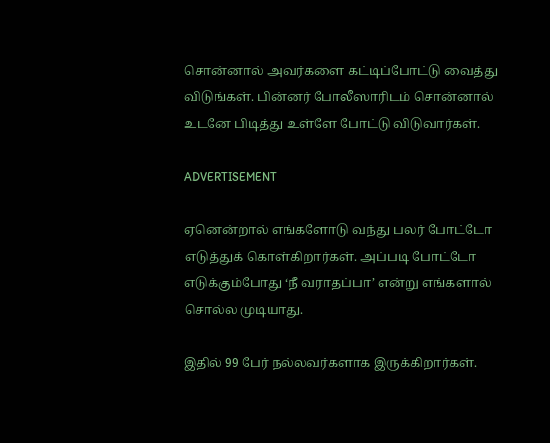சொன்னால் அவர்களை கட்டிப்போட்டு வைத்து விடுங்கள். பின்னர் போலீஸாரிடம் சொன்னால் உடனே பிடித்து உள்ளே போட்டு விடுவார்கள்.

ADVERTISEMENT

ஏனென்றால் எங்களோடு வந்து பலர் போட்டோ எடுத்துக் கொள்கிறார்கள். அப்படி போட்டோ எடுக்கும்போது ‘நீ வராதப்பா’ என்று எங்களால் சொல்ல முடியாது.

இதில் 99 பேர் நல்லவர்களாக இருக்கிறார்கள்.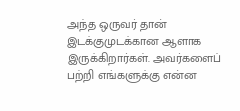அந்த ஒருவர் தான் இடக்குமுடக்கான ஆளாக இருக்கிறார்கள். அவர்களைப் பற்றி எங்களுக்கு என்ன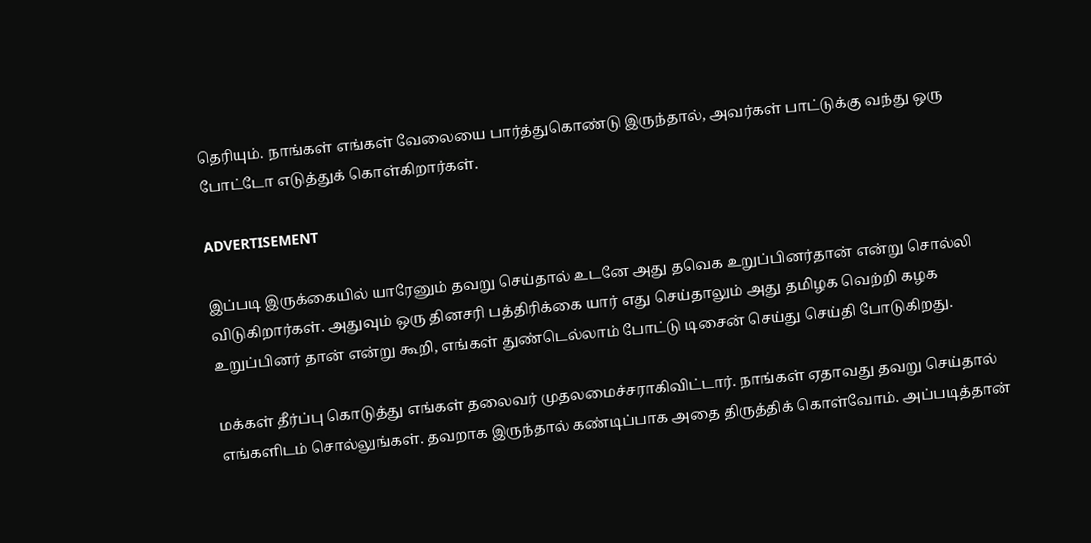தெரியும். நாங்கள் எங்கள் வேலையை பார்த்துகொண்டு இருந்தால், அவர்கள் பாட்டுக்கு வந்து ஒரு போட்டோ எடுத்துக் கொள்கிறார்கள்.

ADVERTISEMENT

இப்படி இருக்கையில் யாரேனும் தவறு செய்தால் உடனே அது தவெக உறுப்பினர்தான் என்று சொல்லி விடுகிறார்கள். அதுவும் ஒரு தினசரி பத்திரிக்கை யார் எது செய்தாலும் அது தமிழக வெற்றி கழக உறுப்பினர் தான் என்று கூறி, எங்கள் துண்டெல்லாம் போட்டு டிசைன் செய்து செய்தி போடுகிறது.

மக்கள் தீர்ப்பு கொடுத்து எங்கள் தலைவர் முதலமைச்சராகிவிட்டார். நாங்கள் ஏதாவது தவறு செய்தால் எங்களிடம் சொல்லுங்கள். தவறாக இருந்தால் கண்டிப்பாக அதை திருத்திக் கொள்வோம். அப்படித்தான்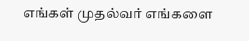எங்கள் முதல்வர் எங்களை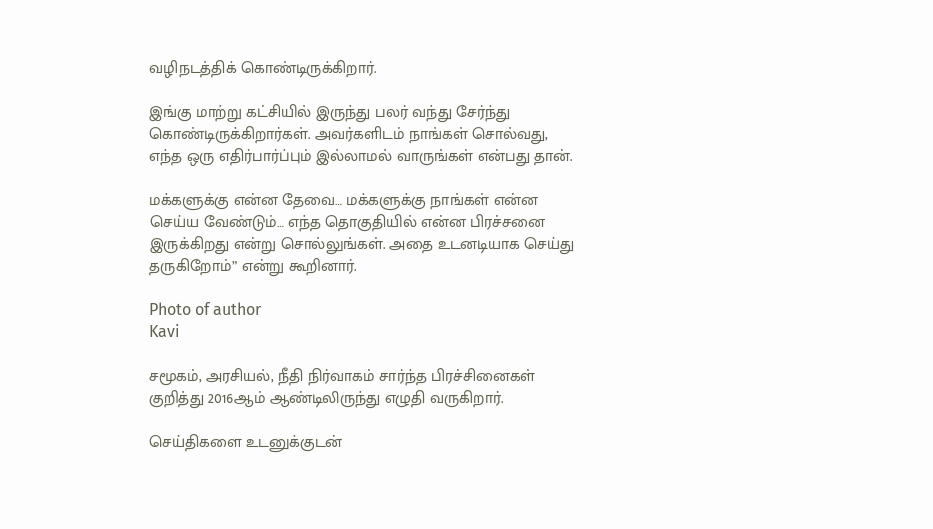வழிநடத்திக் கொண்டிருக்கிறார்.

இங்கு மாற்று கட்சியில் இருந்து பலர் வந்து சேர்ந்து கொண்டிருக்கிறார்கள். அவர்களிடம் நாங்கள் சொல்வது, எந்த ஒரு எதிர்பார்ப்பும் இல்லாமல் வாருங்கள் என்பது தான்.

மக்களுக்கு என்ன தேவை… மக்களுக்கு நாங்கள் என்ன செய்ய வேண்டும்… எந்த தொகுதியில் என்ன பிரச்சனை இருக்கிறது என்று சொல்லுங்கள். அதை உடனடியாக செய்து தருகிறோம்” என்று கூறினார்.

Photo of author
Kavi

சமூகம், அரசியல், நீதி நிர்வாகம் சார்ந்த பிரச்சினைகள் குறித்து 2016ஆம் ஆண்டிலிருந்து எழுதி வருகிறார்.

செய்திகளை உடனுக்குடன்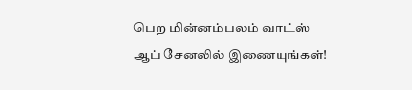பெற மின்னம்பலம் வாட்ஸ் ஆப் சேனலில் இணையுங்கள்!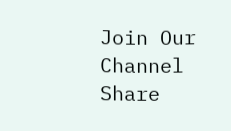Join Our Channel
Share